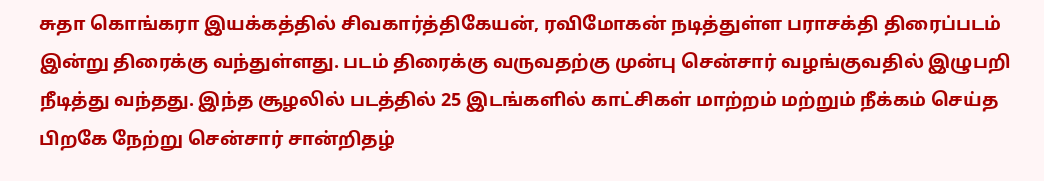சுதா கொங்கரா இயக்கத்தில் சிவகார்த்திகேயன், ரவிமோகன் நடித்துள்ள பராசக்தி திரைப்படம் இன்று திரைக்கு வந்துள்ளது. படம் திரைக்கு வருவதற்கு முன்பு சென்சார் வழங்குவதில் இழுபறி நீடித்து வந்தது. இந்த சூழலில் படத்தில் 25 இடங்களில் காட்சிகள் மாற்றம் மற்றும் நீக்கம் செய்த பிறகே நேற்று சென்சார் சான்றிதழ்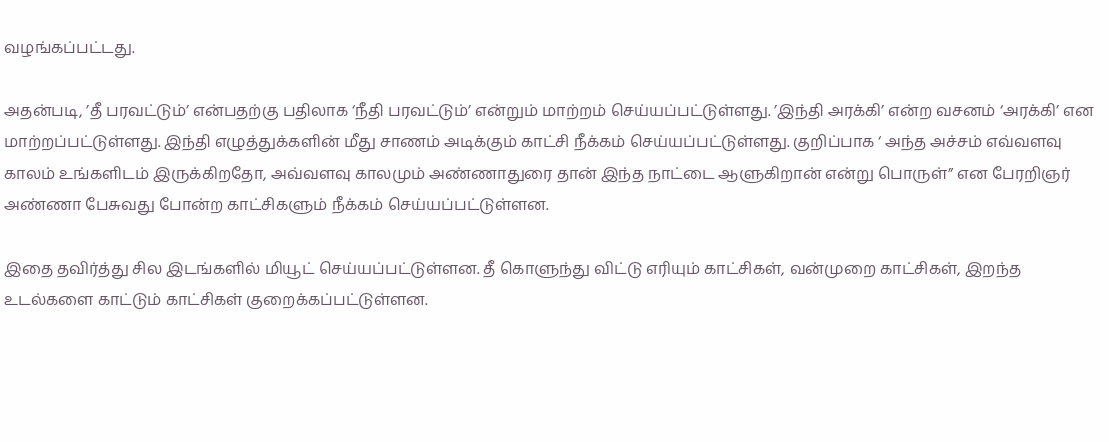வழங்கப்பட்டது.

அதன்படி, ’தீ பரவட்டும்’ என்பதற்கு பதிலாக ‘நீதி பரவட்டும்’ என்றும் மாற்றம் செய்யப்பட்டுள்ளது. ’இந்தி அரக்கி’ என்ற வசனம் ‘அரக்கி’ என மாற்றப்பட்டுள்ளது. இந்தி எழுத்துக்களின் மீது சாணம் அடிக்கும் காட்சி நீக்கம் செய்யப்பட்டுள்ளது. குறிப்பாக ‘ அந்த அச்சம் எவ்வளவு காலம் உங்களிடம் இருக்கிறதோ, அவ்வளவு காலமும் அண்ணாதுரை தான் இந்த நாட்டை ஆளுகிறான் என்று பொருள்” என பேரறிஞர் அண்ணா பேசுவது போன்ற காட்சிகளும் நீக்கம் செய்யப்பட்டுள்ளன.

இதை தவிர்த்து சில இடங்களில் மியூட் செய்யப்பட்டுள்ளன. தீ கொளுந்து விட்டு எரியும் காட்சிகள், வன்முறை காட்சிகள், இறந்த உடல்களை காட்டும் காட்சிகள் குறைக்கப்பட்டுள்ளன.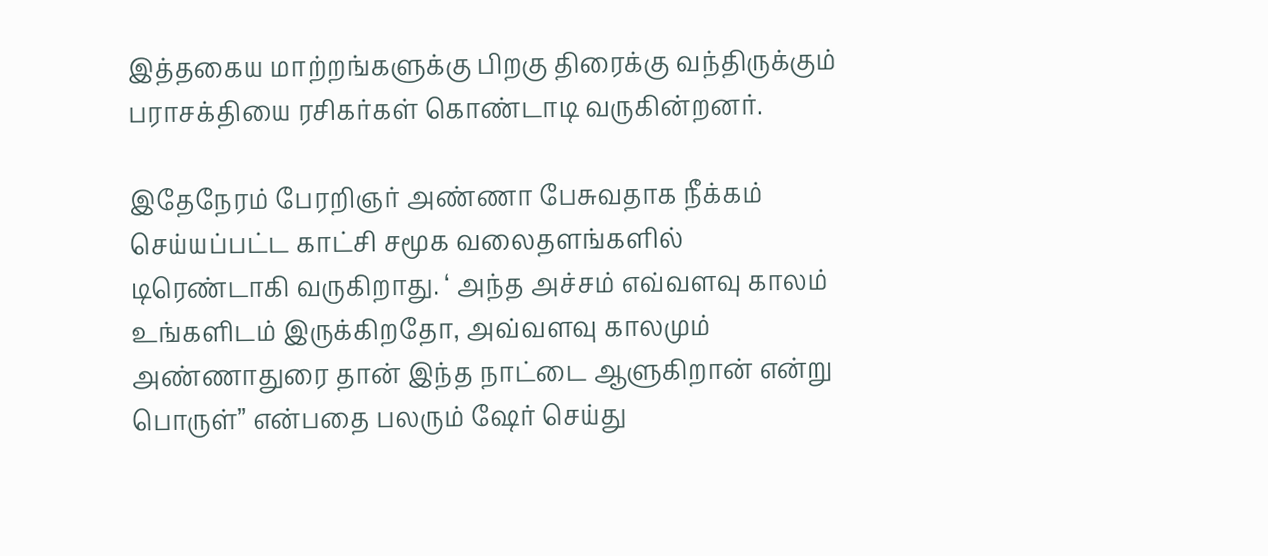இத்தகைய மாற்றங்களுக்கு பிறகு திரைக்கு வந்திருக்கும் பராசக்தியை ரசிகர்கள் கொண்டாடி வருகின்றனர்.

இதேநேரம் பேரறிஞர் அண்ணா பேசுவதாக நீக்கம் செய்யப்பட்ட காட்சி சமூக வலைதளங்களில் டிரெண்டாகி வருகிறாது. ‘ அந்த அச்சம் எவ்வளவு காலம் உங்களிடம் இருக்கிறதோ, அவ்வளவு காலமும் அண்ணாதுரை தான் இந்த நாட்டை ஆளுகிறான் என்று பொருள்” என்பதை பலரும் ஷேர் செய்து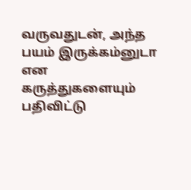வருவதுடன், அந்த பயம் இருக்கம்னுடா என கருத்துகளையும் பதிவிட்டு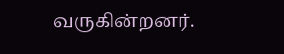வருகின்றனர்.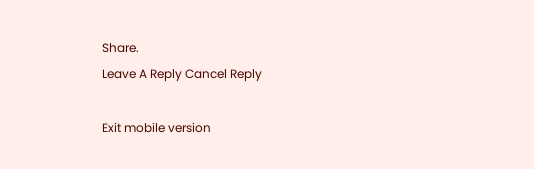Share.
Leave A Reply Cancel Reply

Exit mobile version